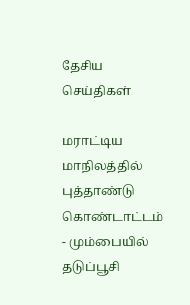தேசிய செய்திகள்

மராட்டிய மாநிலத்தில் புத்தாண்டு கொண்டாட்டம் - மும்பையில் தடுப்பூசி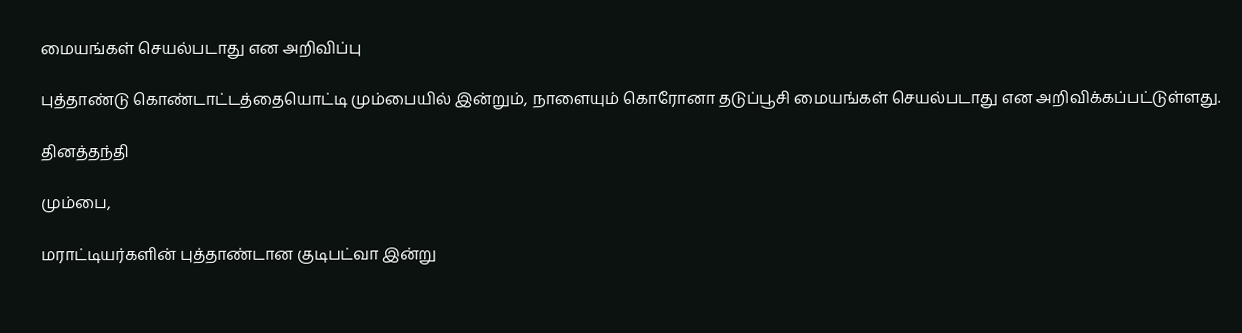மையங்கள் செயல்படாது என அறிவிப்பு

புத்தாண்டு கொண்டாட்டத்தையொட்டி மும்பையில் இன்றும், நாளையும் கொரோனா தடுப்பூசி மையங்கள் செயல்படாது என அறிவிக்கப்பட்டுள்ளது.

தினத்தந்தி

மும்பை,

மராட்டியர்களின் புத்தாண்டான குடிபட்வா இன்று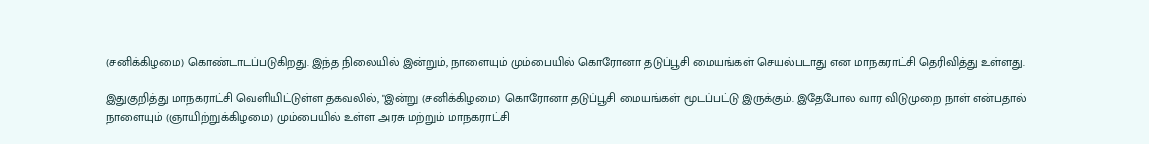(சனிக்கிழமை) கொண்டாடப்படுகிறது. இந்த நிலையில் இன்றும், நாளையும் மும்பையில் கொரோனா தடுப்பூசி மையங்கள் செயல்படாது என மாநகராட்சி தெரிவித்து உள்ளது.

இதுகுறித்து மாநகராட்சி வெளியிட்டுள்ள தகவலில், "இன்று (சனிக்கிழமை) கொரோனா தடுப்பூசி மையங்கள் மூடப்பட்டு இருக்கும். இதேபோல வார விடுமுறை நாள் என்பதால் நாளையும் (ஞாயிற்றுக்கிழமை) மும்பையில் உள்ள அரசு மற்றும் மாநகராட்சி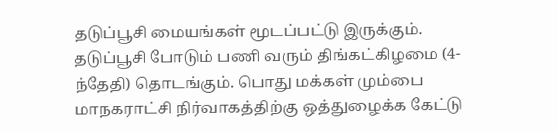தடுப்பூசி மையங்கள் மூடப்பட்டு இருக்கும். தடுப்பூசி போடும் பணி வரும் திங்கட்கிழமை (4-ந்தேதி) தொடங்கும். பொது மக்கள் மும்பை மாநகராட்சி நிர்வாகத்திற்கு ஒத்துழைக்க கேட்டு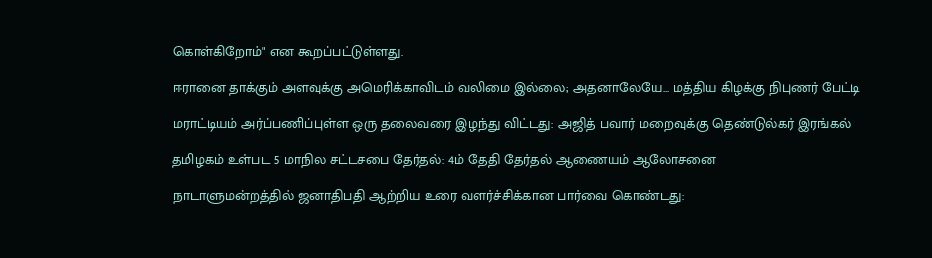கொள்கிறோம்" என கூறப்பட்டுள்ளது.

ஈரானை தாக்கும் அளவுக்கு அமெரிக்காவிடம் வலிமை இல்லை; அதனாலேயே... மத்திய கிழக்கு நிபுணர் பேட்டி

மராட்டியம் அர்ப்பணிப்புள்ள ஒரு தலைவரை இழந்து விட்டது: அஜித் பவார் மறைவுக்கு தெண்டுல்கர் இரங்கல்

தமிழகம் உள்பட 5 மாநில சட்டசபை தேர்தல்: 4ம் தேதி தேர்தல் ஆணையம் ஆலோசனை

நாடாளுமன்றத்தில் ஜனாதிபதி ஆற்றிய உரை வளர்ச்சிக்கான பார்வை கொண்டது: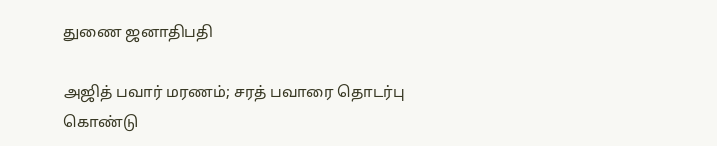துணை ஜனாதிபதி

அஜித் பவார் மரணம்; சரத் பவாரை தொடர்பு கொண்டு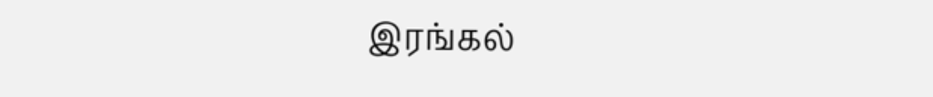இரங்கல்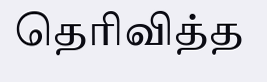தெரிவித்த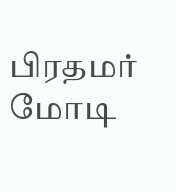பிரதமர் மோடி